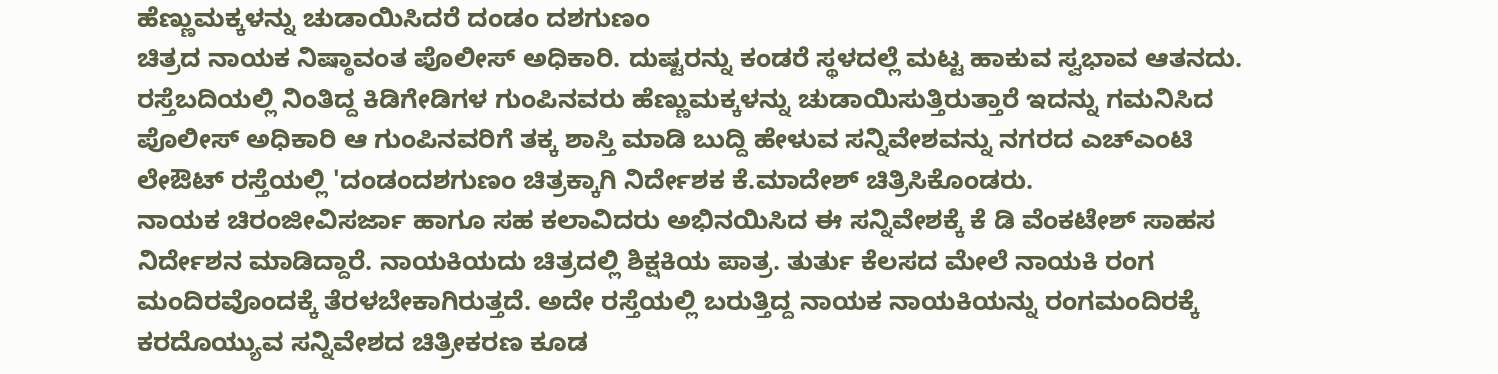ಹೆಣ್ಣುಮಕ್ಕಳನ್ನು ಚುಡಾಯಿಸಿದರೆ ದಂಡಂ ದಶಗುಣಂ
ಚಿತ್ರದ ನಾಯಕ ನಿಷ್ಠಾವಂತ ಪೊಲೀಸ್ ಅಧಿಕಾರಿ. ದುಷ್ಟರನ್ನು ಕಂಡರೆ ಸ್ಥಳದಲ್ಲೆ ಮಟ್ಟ ಹಾಕುವ ಸ್ವಭಾವ ಆತನದು. ರಸ್ತೆಬದಿಯಲ್ಲಿ ನಿಂತಿದ್ದ ಕಿಡಿಗೇಡಿಗಳ ಗುಂಪಿನವರು ಹೆಣ್ಣುಮಕ್ಕಳನ್ನು ಚುಡಾಯಿಸುತ್ತಿರುತ್ತಾರೆ ಇದನ್ನು ಗಮನಿಸಿದ ಪೊಲೀಸ್ ಅಧಿಕಾರಿ ಆ ಗುಂಪಿನವರಿಗೆ ತಕ್ಕ ಶಾಸ್ತಿ ಮಾಡಿ ಬುದ್ದಿ ಹೇಳುವ ಸನ್ನಿವೇಶವನ್ನು ನಗರದ ಎಚ್ಎಂಟಿ ಲೇಔಟ್ ರಸ್ತೆಯಲ್ಲಿ 'ದಂಡಂದಶಗುಣಂ ಚಿತ್ರಕ್ಕಾಗಿ ನಿರ್ದೇಶಕ ಕೆ.ಮಾದೇಶ್ ಚಿತ್ರಿಸಿಕೊಂಡರು.
ನಾಯಕ ಚಿರಂಜೀವಿಸರ್ಜಾ ಹಾಗೂ ಸಹ ಕಲಾವಿದರು ಅಭಿನಯಿಸಿದ ಈ ಸನ್ನಿವೇಶಕ್ಕೆ ಕೆ ಡಿ ವೆಂಕಟೇಶ್ ಸಾಹಸ ನಿರ್ದೇಶನ ಮಾಡಿದ್ದಾರೆ. ನಾಯಕಿಯದು ಚಿತ್ರದಲ್ಲಿ ಶಿಕ್ಷಕಿಯ ಪಾತ್ರ. ತುರ್ತು ಕೆಲಸದ ಮೇಲೆ ನಾಯಕಿ ರಂಗ ಮಂದಿರವೊಂದಕ್ಕೆ ತೆರಳಬೇಕಾಗಿರುತ್ತದೆ. ಅದೇ ರಸ್ತೆಯಲ್ಲಿ ಬರುತ್ತಿದ್ದ ನಾಯಕ ನಾಯಕಿಯನ್ನು ರಂಗಮಂದಿರಕ್ಕೆ ಕರದೊಯ್ಯುವ ಸನ್ನಿವೇಶದ ಚಿತ್ರೀಕರಣ ಕೂಡ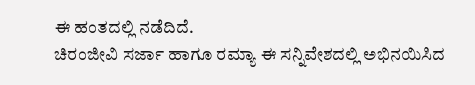ಈ ಹಂತದಲ್ಲಿ ನಡೆದಿದೆ.
ಚಿರಂಜೀವಿ ಸರ್ಜಾ ಹಾಗೂ ರಮ್ಯಾ ಈ ಸನ್ನಿವೇಶದಲ್ಲಿ ಅಭಿನಯಿಸಿದ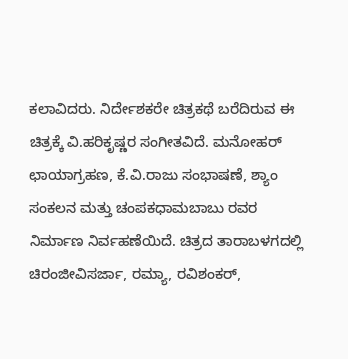ಕಲಾವಿದರು. ನಿರ್ದೇಶಕರೇ ಚಿತ್ರಕಥೆ ಬರೆದಿರುವ ಈ ಚಿತ್ರಕ್ಕೆ ವಿ.ಹರಿಕೃಷ್ಣರ ಸಂಗೀತವಿದೆ. ಮನೋಹರ್ ಛಾಯಾಗ್ರಹಣ, ಕೆ.ವಿ.ರಾಜು ಸಂಭಾಷಣೆ, ಶ್ಯಾಂ ಸಂಕಲನ ಮತ್ತು ಚಂಪಕಧಾಮಬಾಬು ರವರ ನಿರ್ಮಾಣ ನಿರ್ವಹಣೆಯಿದೆ. ಚಿತ್ರದ ತಾರಾಬಳಗದಲ್ಲಿ ಚಿರಂಜೀವಿಸರ್ಜಾ, ರಮ್ಯಾ, ರವಿಶಂಕರ್,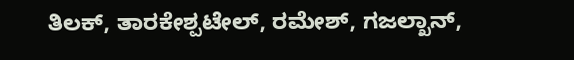ತಿಲಕ್, ತಾರಕೇಶ್ಪಟೇಲ್, ರಮೇಶ್, ಗಜಲ್ಖಾನ್,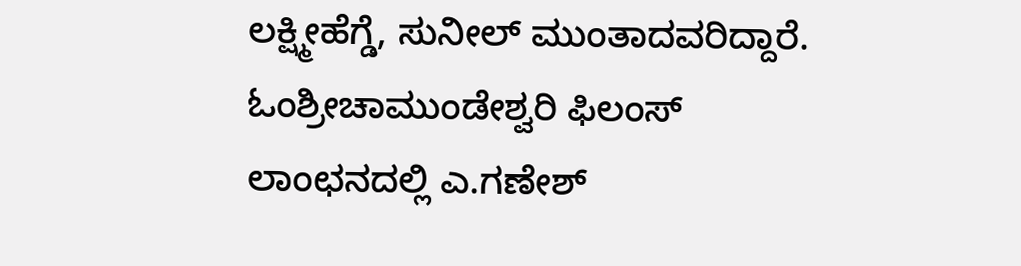ಲಕ್ಷ್ಮೀಹೆಗ್ಡೆ, ಸುನೀಲ್ ಮುಂತಾದವರಿದ್ದಾರೆ. ಓಂಶ್ರೀಚಾಮುಂಡೇಶ್ವರಿ ಫಿಲಂಸ್ ಲಾಂಛನದಲ್ಲಿ ಎ.ಗಣೇಶ್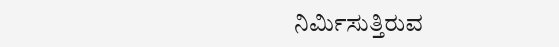ನಿರ್ಮಿಸುತ್ತಿರುವ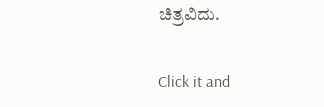ಚಿತ್ರವಿದು.


Click it and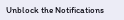Unblock the Notifications